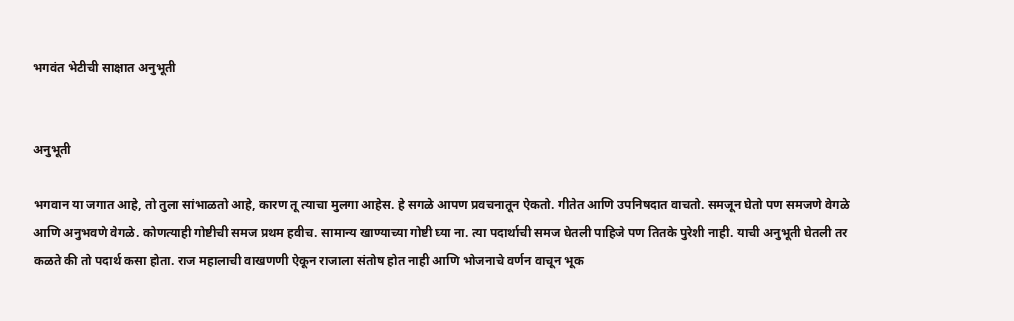भगवंत भेटीची साक्षात अनुभूती


अनुभूती

भगवान या जगात आहे, तो तुला सांभाळतो आहे, कारण तू त्याचा मुलगा आहेस. हे सगळे आपण प्रवचनातून ऐकतो. गीतेत आणि उपनिषदात वाचतो. समजून घेतो पण समजणे वेगळे आणि अनुभवणे वेगळे. कोणत्याही गोष्टीची समज प्रथम हवीच. सामान्य खाण्याच्या गोष्टी घ्या ना. त्या पदार्थाची समज घेतली पाहिजे पण तितके पुरेशी नाही. याची अनुभूती घेतली तर कळते की तो पदार्थ कसा होता. राज महालाची वाखणणी ऐकून राजाला संतोष होत नाही आणि भोजनाचे वर्णन वाचून भूक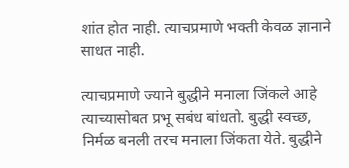शांत होत नाही. त्याचप्रमाणे भक्ती केवळ ज्ञानाने साधत नाही.

त्याचप्रमाणे ज्याने बुद्धीने मनाला जिंकले आहे त्याच्यासोबत प्रभू सबंध बांधतो. बुद्धी स्वच्छ, निर्मळ बनली तरच मनाला जिंकता येते. बुद्धीने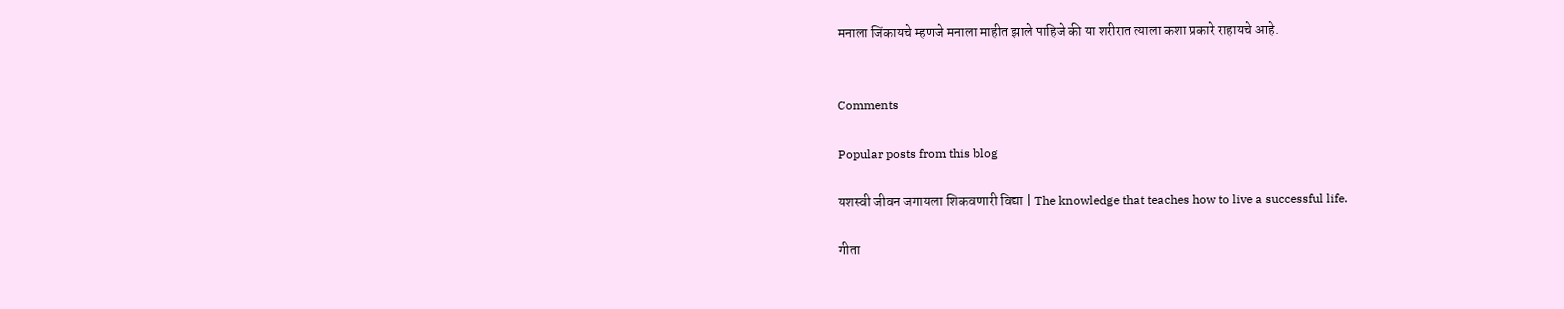मनाला जिंकायचे म्हणजे मनाला माहीत झाले पाहिजे की या शरीरात त्याला कशा प्रकारे राहायचे आहे.


Comments

Popular posts from this blog

यशस्वी जीवन जगायला शिकवणारी विद्या | The knowledge that teaches how to live a successful life.

गीता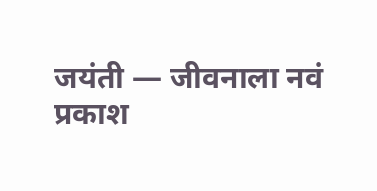जयंती — जीवनाला नवं प्रकाश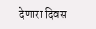देणारा दिवस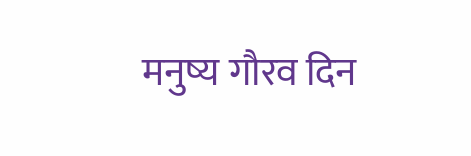मनुष्य गौरव दिन